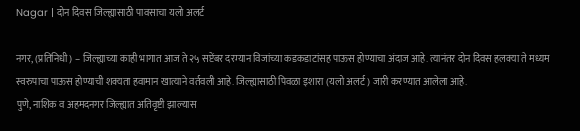Nagar | दोन दिवस जिल्ह्यासाठी पावसाचा यलो अलर्ट

नगर, (प्रतिनिधी) – जिल्ह्याच्या काही भागात आज ते २५ सप्टेंबर दरम्यान विजांच्या कडकडाटांसह पाऊस होण्याचा अंदाज आहे. त्यानंतर दोन दिवस हलक्या ते मध्यम स्वरुपाचा पाऊस होण्याची शक्यता हवामान खात्याने वर्तवली आहे. जिल्ह्यासाठी पिवळा इशारा (यलो अलर्ट) जारी करण्यात आलेला आहे.
पुणे, नाशिक व अहमदनगर जिल्ह्यात अतिवृष्टी झाल्यास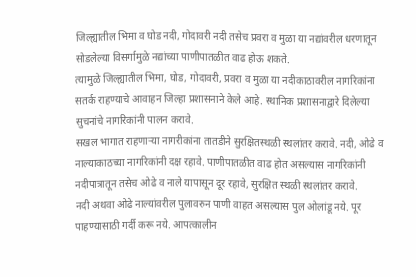जिल्ह्यातील भिमा व घोड नदी, गोदावरी नदी तसेच प्रवरा व मुळा या नद्यांवरील धरणातून सोडलेल्या विसर्गामुळे नद्यांच्या पाणीपातळीत वाढ होऊ शकते.
त्यामुळे जिल्ह्यातील भिमा, घोड, गोदावरी, प्रवरा व मुळा या नदीकाठावरील नागरिकांना सतर्क राहण्याचे आवाहन जिल्हा प्रशासनाने केले आहे. स्थानिक प्रशासनाद्वारे दिलेल्या सुचनांचे नागरिकांनी पालन करावे.
सखल भागात राहणाऱ्या नागरीकांना तातडीने सुरक्षितस्थळी स्थलांतर करावे. नदी, ओढे व नाल्याकाठच्या नागरिकांनी दक्ष रहावे. पाणीपातळीत वाढ होत असल्यास नागरिकांनी नदीपात्रातून तसेच ओढे व नाले यापासून दूर रहावे, सुरक्षित स्थळी स्थलांतर करावे.
नदी अथवा ओढे नाल्यांवरील पुलावरुन पाणी वाहत असल्यास पुल ओलांडू नये. पूर पाहण्यासाठी गर्दी करू नये. आपत्कालीन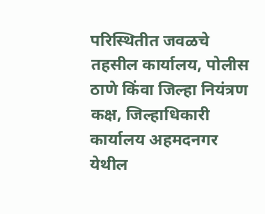परिस्थितीत जवळचे तहसील कार्यालय, पोलीस ठाणे किंवा जिल्हा नियंत्रण कक्ष, जिल्हाधिकारी कार्यालय अहमदनगर येथील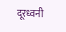दूरध्वनी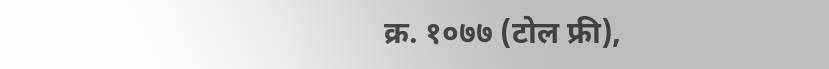क्र. १०७७ (टोल फ्री),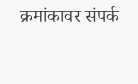क्रमांकावर संपर्क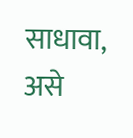साधावा, असे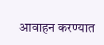आवाहन करण्यात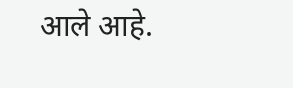आले आहे.